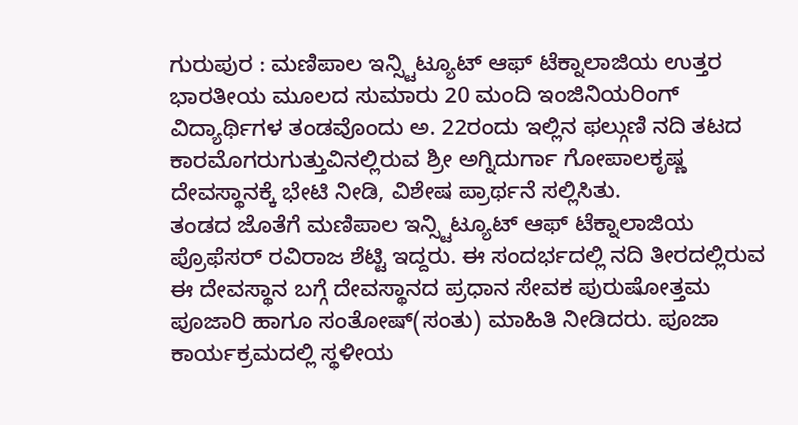ಗುರುಪುರ : ಮಣಿಪಾಲ ಇನ್ಸ್ಟಿಟ್ಯೂಟ್ ಆಫ್ ಟೆಕ್ನಾಲಾಜಿಯ ಉತ್ತರ ಭಾರತೀಯ ಮೂಲದ ಸುಮಾರು 20 ಮಂದಿ ಇಂಜಿನಿಯರಿಂಗ್ ವಿದ್ಯಾರ್ಥಿಗಳ ತಂಡವೊಂದು ಅ. 22ರಂದು ಇಲ್ಲಿನ ಫಲ್ಗುಣಿ ನದಿ ತಟದ ಕಾರಮೊಗರುಗುತ್ತುವಿನಲ್ಲಿರುವ ಶ್ರೀ ಅಗ್ನಿದುರ್ಗಾ ಗೋಪಾಲಕೃಷ್ಣ ದೇವಸ್ಥಾನಕ್ಕೆ ಭೇಟಿ ನೀಡಿ, ವಿಶೇಷ ಪ್ರಾರ್ಥನೆ ಸಲ್ಲಿಸಿತು.
ತಂಡದ ಜೊತೆಗೆ ಮಣಿಪಾಲ ಇನ್ಸ್ಟಿಟ್ಯೂಟ್ ಆಫ್ ಟೆಕ್ನಾಲಾಜಿಯ ಪ್ರೊಫೆಸರ್ ರವಿರಾಜ ಶೆಟ್ಟಿ ಇದ್ದರು. ಈ ಸಂದರ್ಭದಲ್ಲಿ ನದಿ ತೀರದಲ್ಲಿರುವ ಈ ದೇವಸ್ಥಾನ ಬಗ್ಗೆ ದೇವಸ್ಥಾನದ ಪ್ರಧಾನ ಸೇವಕ ಪುರುಷೋತ್ತಮ ಪೂಜಾರಿ ಹಾಗೂ ಸಂತೋಷ್(ಸಂತು) ಮಾಹಿತಿ ನೀಡಿದರು. ಪೂಜಾ ಕಾರ್ಯಕ್ರಮದಲ್ಲಿ ಸ್ಥಳೀಯ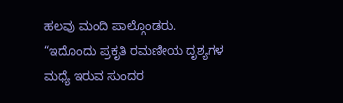ಹಲವು ಮಂದಿ ಪಾಲ್ಗೊಂಡರು. “ಇದೊಂದು ಪ್ರಕೃತಿ ರಮಣೀಯ ದೃಶ್ಯಗಳ ಮಧ್ಯೆ ಇರುವ ಸುಂದರ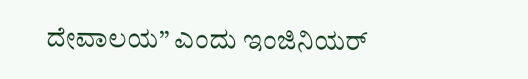ದೇವಾಲಯ” ಎಂದು ಇಂಜಿನಿಯರ್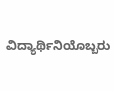ವಿದ್ಯಾರ್ಥಿನಿಯೊಬ್ಬರು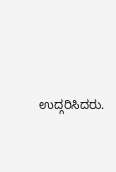ಉದ್ಗರಿಸಿದರು.